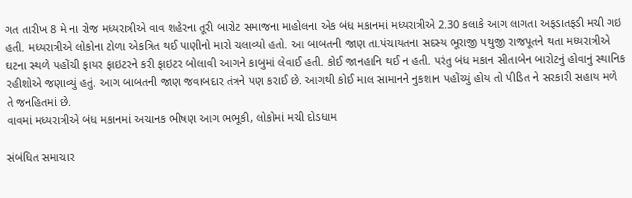ગત તારીખ 8 મે ના રોજ મધ્યરાત્રીએ વાવ શહેરના તૂરી બારોટ સમાજના માહોલના એક બંધ મકાનમાં મધ્યરાત્રીએ 2.30 કલાકે આગ લાગતા અફડાતફડી મચી ગઇ હતી. મધ્યરાત્રીએ લોકોના ટોળા એકત્રિત થઈ પાણીનો મારો ચલાવ્યો હતો. આ બાબતની જાણ તા.પંચાયતના સદસ્ય ભૂરાજી પથુજી રાજપૂતને થતા મધ્યરાત્રીએ ઘટના સ્થળે પહોંચી ફાયર ફાઇટરને કરી ફાઇટર બોલાવી આગને કાબુમાં લેવાઈ હતી. કોઈ જાનહાનિ થઈ ન હતી. પરંતુ બંધ મકાન સીતાબેન બારોટનું હોવાનું સ્થાનિક રહીશોએ જણાવ્યું હતું. આગ બાબતની જાણ જવાબદાર તંત્રને પણ કરાઈ છે. આગથી કોઈ માલ સામાનને નુકશાન પહોંચ્યું હોય તો પીડિત ને સરકારી સહાય મળે તે જનહિતમાં છે.
વાવમાં મધ્યરાત્રીએ બંધ મકાનમાં અચાનક ભીષણ આગ ભભૂકી, લોકોમાં મચી દોડધામ

સંબંધિત સમાચાર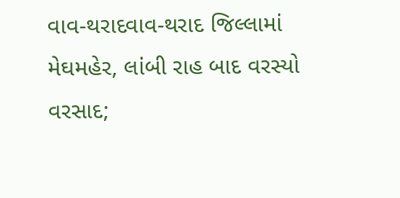વાવ-થરાદવાવ-થરાદ જિલ્લામાં મેઘમહેર, લાંબી રાહ બાદ વરસ્યો વરસાદ;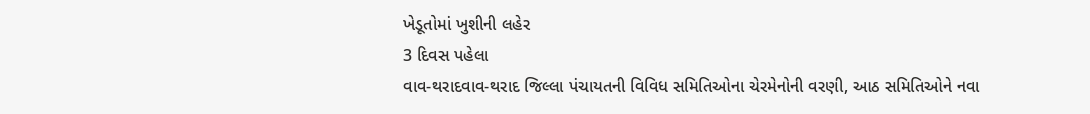ખેડૂતોમાં ખુશીની લહેર
3 દિવસ પહેલા
વાવ-થરાદવાવ-થરાદ જિલ્લા પંચાયતની વિવિધ સમિતિઓના ચેરમેનોની વરણી, આઠ સમિતિઓને નવા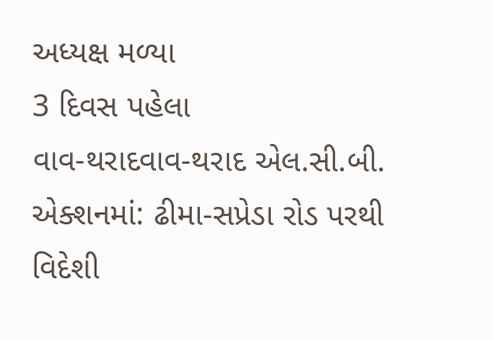અધ્યક્ષ મળ્યા
3 દિવસ પહેલા
વાવ-થરાદવાવ-થરાદ એલ.સી.બી. એક્શનમાં: ઢીમા-સપ્રેડા રોડ પરથી વિદેશી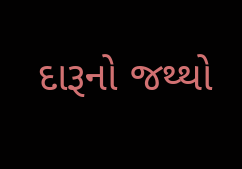દારૂનો જથ્થો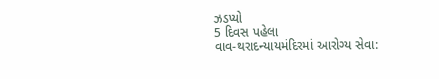ઝડપ્યો
5 દિવસ પહેલા
વાવ-થરાદન્યાયમંદિરમાં આરોગ્ય સેવા: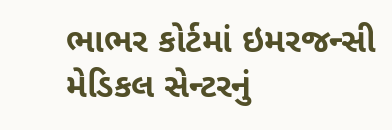ભાભર કોર્ટમાં ઇમરજન્સી મેડિકલ સેન્ટરનું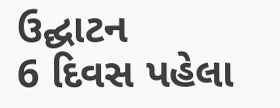ઉદ્ઘાટન
6 દિવસ પહેલા